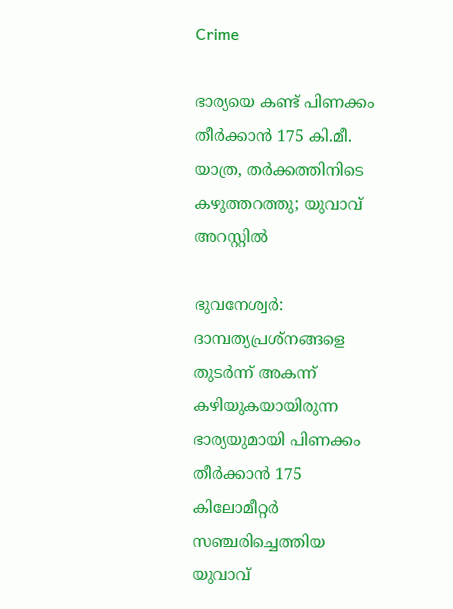Crime

ഭാര്യയെ കണ്ട് പിണക്കം തീർക്കാൻ 175 കി.മീ. യാത്ര, തര്‍ക്കത്തിനിടെ കഴുത്തറത്തു; യുവാവ് അറസ്റ്റിൽ

ഭുവനേശ്വര്‍: ദാമ്പത്യപ്രശ്‌നങ്ങളെ തുടര്‍ന്ന് അകന്ന് കഴിയുകയായിരുന്ന ഭാര്യയുമായി പിണക്കം തീർക്കാൻ 175 കിലോമീറ്റര്‍ സഞ്ചരിച്ചെത്തിയ യുവാവ്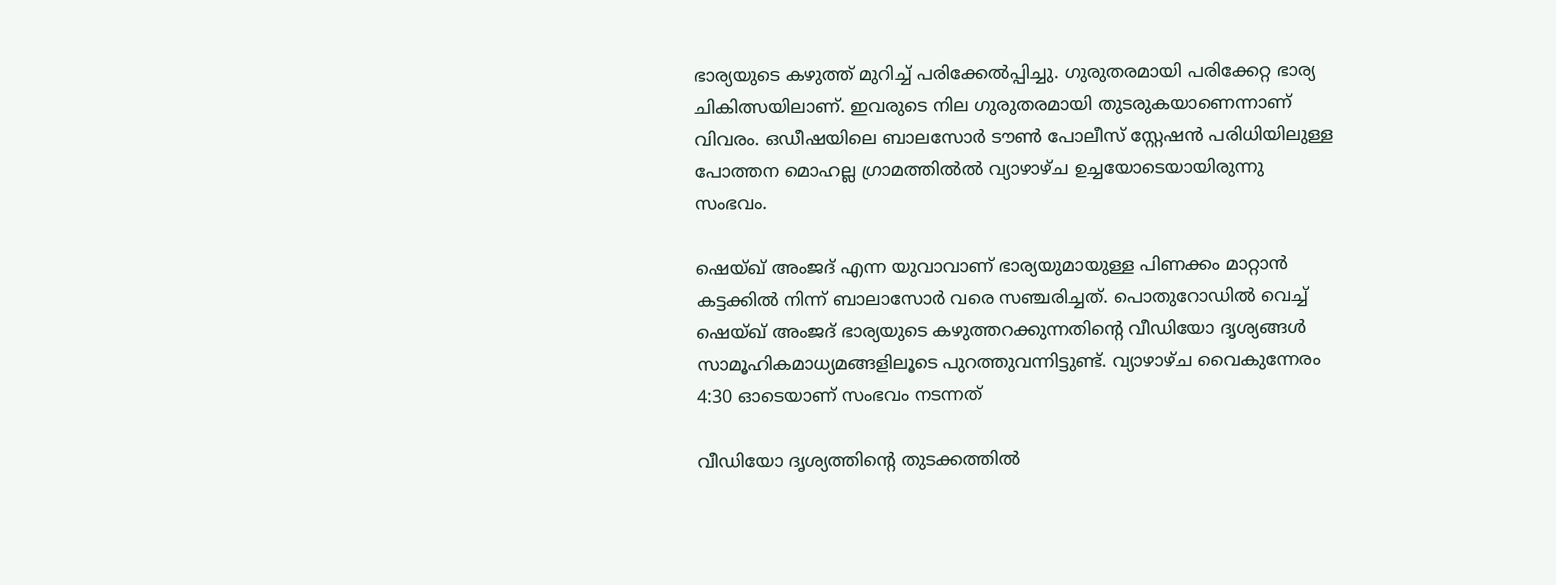ഭാര്യയുടെ കഴുത്ത് മുറിച്ച് പരിക്കേല്‍പ്പിച്ചു. ഗുരുതരമായി പരിക്കേറ്റ ഭാര്യ ചികിത്സയിലാണ്. ഇവരുടെ നില ഗുരുതരമായി തുടരുകയാണെന്നാണ് വിവരം. ഒഡീഷയിലെ ബാലസോർ ടൗൺ പോലീസ് സ്റ്റേഷൻ പരിധിയിലുള്ള പോത്തന മൊഹല്ല ഗ്രാമത്തിൽല്‍ വ്യാഴാഴ്ച ഉച്ചയോടെയായിരുന്നു സംഭവം.

ഷെയ്ഖ് അംജദ് എന്ന യുവാവാണ് ഭാര്യയുമായുള്ള പിണക്കം മാറ്റാൻ കട്ടക്കില്‍ നിന്ന് ബാലാസോര്‍ വരെ സഞ്ചരിച്ചത്. പൊതുറോഡില്‍ വെച്ച് ഷെയ്ഖ് അംജദ് ഭാര്യയുടെ കഴുത്തറക്കുന്നതിന്റെ വീഡിയോ ദൃശ്യങ്ങള്‍ സാമൂഹികമാധ്യമങ്ങളിലൂടെ പുറത്തുവന്നിട്ടുണ്ട്. വ്യാഴാഴ്ച വൈകുന്നേരം 4:30 ഓടെയാണ് സംഭവം നടന്നത്

വീഡിയോ ദൃശ്യത്തിന്റെ തുടക്കത്തില്‍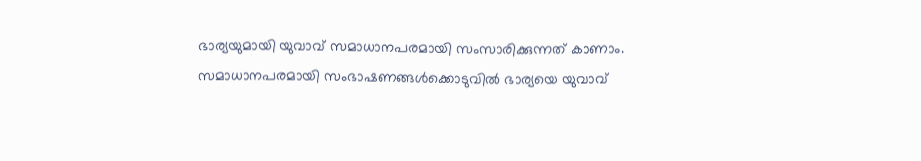ഭാര്യയുമായി യുവാവ് സമാധാനപരമായി സംസാരിക്കുന്നത് കാണാം. സമാധാനപരമായി സംഭാഷണങ്ങള്‍ക്കൊടുവില്‍ ഭാര്യയെ യുവാവ്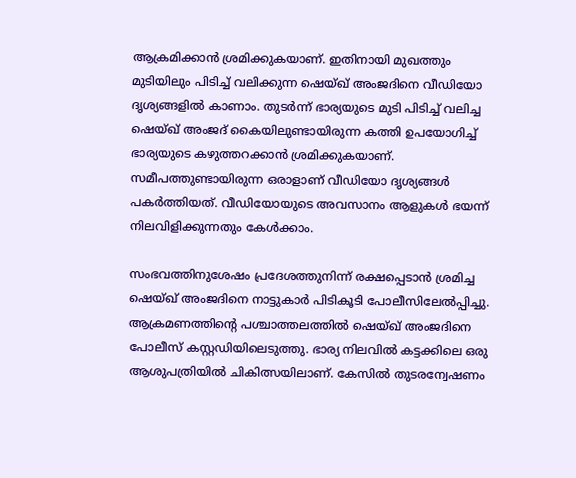ആക്രമിക്കാന്‍ ശ്രമിക്കുകയാണ്. ഇതിനായി മുഖത്തും മുടിയിലും പിടിച്ച് വലിക്കുന്ന ഷെയ്ഖ് അംജദിനെ വീഡിയോ ദൃശ്യങ്ങളില്‍ കാണാം. തുടര്‍ന്ന് ഭാര്യയുടെ മുടി പിടിച്ച് വലിച്ച ഷെയ്ഖ് അംജദ് കൈയിലുണ്ടായിരുന്ന കത്തി ഉപയോഗിച്ച് ഭാര്യയുടെ കഴുത്തറക്കാന്‍ ശ്രമിക്കുകയാണ്. സമീപത്തുണ്ടായിരുന്ന ഒരാളാണ് വീഡിയോ ദൃശ്യങ്ങള്‍ പകര്‍ത്തിയത്. വീഡിയോയുടെ അവസാനം ആളുകള്‍ ഭയന്ന് നിലവിളിക്കുന്നതും കേള്‍ക്കാം.

സംഭവത്തിനുശേഷം പ്രദേശത്തുനിന്ന് രക്ഷപ്പെടാന്‍ ശ്രമിച്ച ഷെയ്ഖ് അംജദിനെ നാട്ടുകാര്‍ പിടികൂടി പോലീസിലേല്‍പ്പിച്ചു. ആക്രമണത്തിന്റെ പശ്ചാത്തലത്തില്‍ ഷെയ്ഖ് അംജദിനെ പോലീസ് കസ്റ്റഡിയിലെടുത്തു. ഭാര്യ നിലവില്‍ കട്ടക്കിലെ ഒരു ആശുപത്രിയില്‍ ചികിത്സയിലാണ്. കേസില്‍ തുടരന്വേഷണം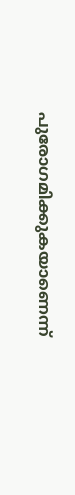പുരോഗമിക്കുകയാണെന്ന്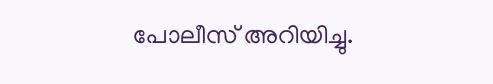പോലീസ് അറിയിച്ചു.